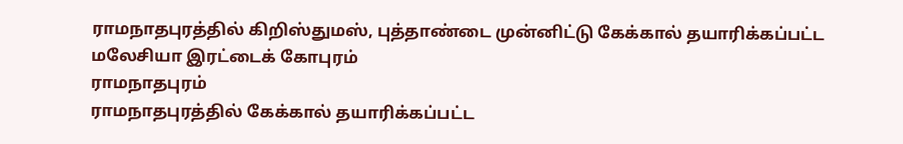ராமநாதபுரத்தில் கிறிஸ்துமஸ், புத்தாண்டை முன்னிட்டு கேக்கால் தயாரிக்கப்பட்ட மலேசியா இரட்டைக் கோபுரம்
ராமநாதபுரம்
ராமநாதபுரத்தில் கேக்கால் தயாரிக்கப்பட்ட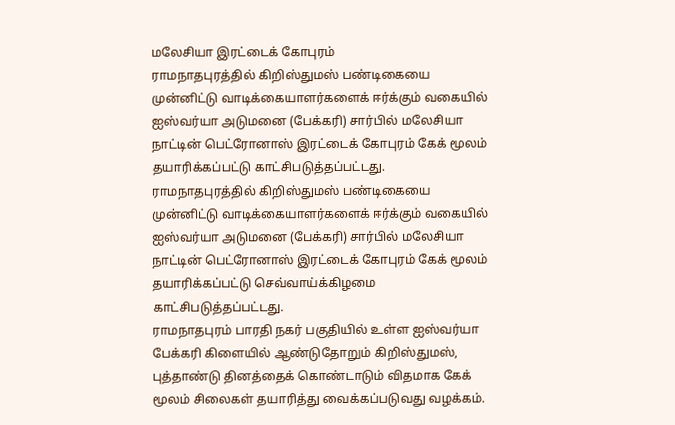மலேசியா இரட்டைக் கோபுரம்
ராமநாதபுரத்தில் கிறிஸ்துமஸ் பண்டிகையை முன்னிட்டு வாடிக்கையாளர்களைக் ஈர்க்கும் வகையில் ஐஸ்வர்யா அடுமனை (பேக்கரி) சார்பில் மலேசியா நாட்டின் பெட்ரோனாஸ் இரட்டைக் கோபுரம் கேக் மூலம் தயாரிக்கப்பட்டு காட்சிபடுத்தப்பட்டது.
ராமநாதபுரத்தில் கிறிஸ்துமஸ் பண்டிகையை முன்னிட்டு வாடிக்கையாளர்களைக் ஈர்க்கும் வகையில் ஐஸ்வர்யா அடுமனை (பேக்கரி) சார்பில் மலேசியா நாட்டின் பெட்ரோனாஸ் இரட்டைக் கோபுரம் கேக் மூலம் தயாரிக்கப்பட்டு செவ்வாய்க்கிழமை காட்சிபடுத்தப்பட்டது.
ராமநாதபுரம் பாரதி நகர் பகுதியில் உள்ள ஐஸ்வர்யா பேக்கரி கிளையில் ஆண்டுதோறும் கிறிஸ்துமஸ், புத்தாண்டு தினத்தைக் கொண்டாடும் விதமாக கேக் மூலம் சிலைகள் தயாரித்து வைக்கப்படுவது வழக்கம்.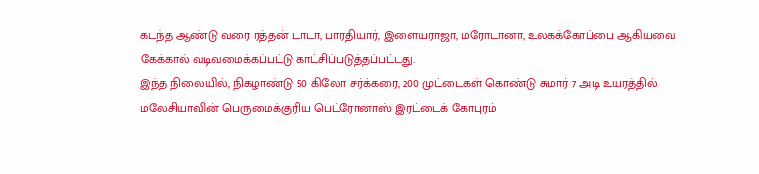கடந்த ஆண்டு வரை ரத்தன் டாடா, பாரதியார், இளையராஜா, மரோடானா, உலகக்கோப்பை ஆகியவை கேக்கால் வடிவமைக்கப்பட்டு காட்சிப்படுத்தப்பட்டது.
இந்த நிலையில், நிகழாண்டு 50 கிலோ சர்க்கரை, 200 முட்டைகள் கொண்டு சுமார் 7 அடி உயரத்தில் மலேசியாவின் பெருமைக்குரிய பெட்ரோனாஸ் இரட்டைக் கோபுரம்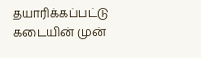தயாரிக்கப்பட்டு கடையின் முன்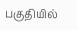பகுதியில்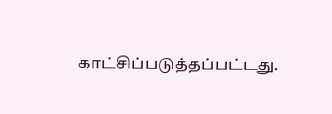காட்சிப்படுத்தப்பட்டது.